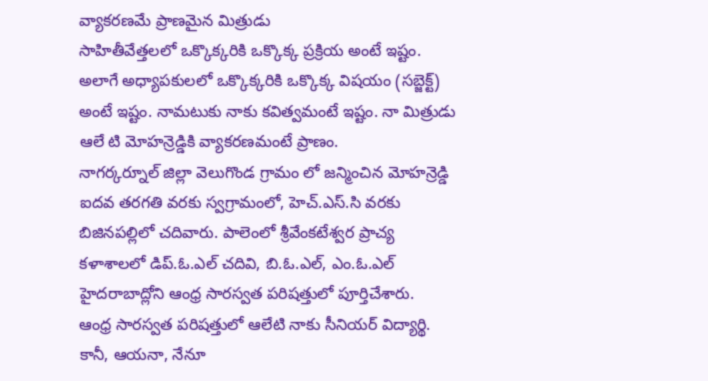వ్యాకరణమే ప్రాణమైన మిత్రుడు
సాహితీవేత్తలలో ఒక్కొక్కరికి ఒక్కొక్క ప్రక్రియ అంటే ఇష్టం. అలాగే అధ్యాపకులలో ఒక్కొక్కరికి ఒక్కొక్క విషయం (సబ్జెక్ట్) అంటే ఇష్టం. నామటుకు నాకు కవిత్వమంటే ఇష్టం. నా మిత్రుడు ఆలే టి మోహన్రెడ్డికి వ్యాకరణమంటే ప్రాణం.
నాగర్కర్నూల్ జిల్లా వెలుగొండ గ్రామం లో జన్మించిన మోహన్రెడ్డి ఐదవ తరగతి వరకు స్వగ్రామంలో, హెచ్.ఎస్.సి వరకు బిజినపల్లిలో చదివారు. పాలెంలో శ్రీవేంకటేశ్వర ప్రాచ్య కళాశాలలో డిప్.ఓ.ఎల్ చదివి, బి.ఓ.ఎల్, ఎం.ఓ.ఎల్ హైదరాబాద్లోని ఆంధ్ర సారస్వత పరిషత్తులో పూర్తిచేశారు.
ఆంధ్ర సారస్వత పరిషత్తులో ఆలేటి నాకు సీనియర్ విద్యార్థి. కానీ, ఆయనా, నేనూ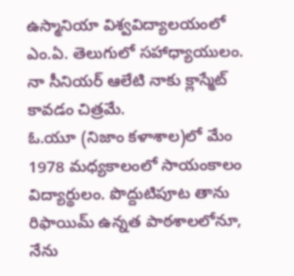ఉస్మానియా విశ్వవిద్యాలయంలో ఎం.ఏ. తెలుగులో సహాధ్యాయులం. నా సీనియర్ ఆలేటి నాకు క్లాస్మేట్ కావడం చిత్రమే.
ఓ.యూ (నిజాం కళాశాల)లో మేం 1978 మధ్యకాలంలో సాయంకాలం విద్యార్థులం. పొద్దుటిపూట తాను రిఫాయిమ్ ఉన్నత పాఠశాలలోనూ, నేను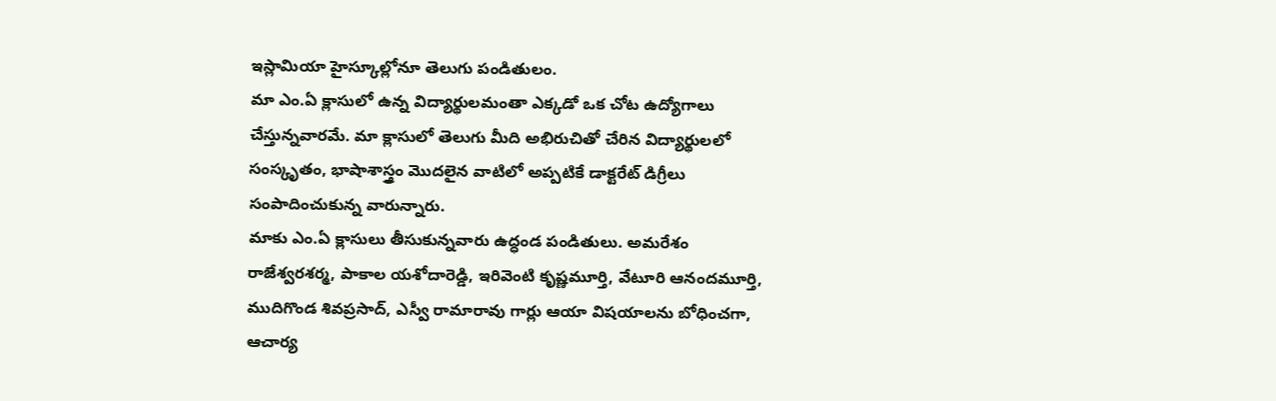ఇస్లామియా హైస్కూల్లోనూ తెలుగు పండితులం.
మా ఎం.ఏ క్లాసులో ఉన్న విద్యార్థులమంతా ఎక్కడో ఒక చోట ఉద్యోగాలు చేస్తున్నవారమే. మా క్లాసులో తెలుగు మీది అభిరుచితో చేరిన విద్యార్థులలో సంస్కృతం, భాషాశాస్త్రం మొదలైన వాటిలో అప్పటికే డాక్టరేట్ డిగ్రీలు సంపాదించుకున్న వారున్నారు.
మాకు ఎం.ఏ క్లాసులు తీసుకున్నవారు ఉద్ధండ పండితులు. అమరేశం రాజేశ్వరశర్మ, పాకాల యశోదారెడ్డి, ఇరివెంటి కృష్ణమూర్తి, వేటూరి ఆనందమూర్తి, ముదిగొండ శివప్రసాద్, ఎస్వీ రామారావు గార్లు ఆయా విషయాలను బోధించగా, ఆచార్య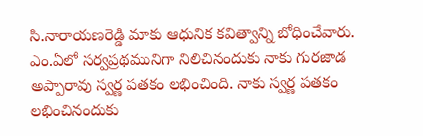సి.నారాయణరెడ్డి మాకు ఆధునిక కవిత్వాన్ని బోధించేవారు.
ఎం.ఏలో సర్వప్రథమునిగా నిలిచినందుకు నాకు గురజాడ అప్పారావు స్వర్ణ పతకం లభించింది. నాకు స్వర్ణ పతకం లభించినందుకు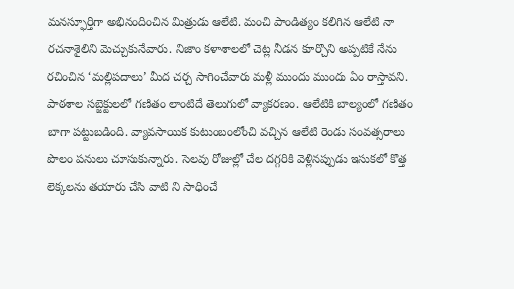మనస్ఫూర్తిగా అభినందించిన మిత్రుడు ఆలేటి. మంచి పాండిత్యం కలిగిన ఆలేటి నా రచనాశైలిని మెచ్చుకునేవారు. నిజాం కళాశాలలో చెట్ల నీడన కూర్చొని అప్పటికే నేను రచించిన ‘మల్లిపదాలు’ మీద చర్చ సాగించేవారు మళ్లీ ముందు ముందు ఏం రాస్తావని.
పాఠశాల సబ్జెక్టులలో గణితం లాంటిదే తెలుగులో వ్యాకరణం. ఆలేటికి బాల్యంలో గణితం బాగా పట్టుబడింది. వ్యావసాయిక కుటుంబంలోంచి వచ్చిన ఆలేటి రెండు సంవత్సరాలు పొలం పనులు చూసుకున్నారు. సెలవు రోజుల్లో చేల దగ్గరికి వెళ్లినప్పుడు ఇసుకలో కొత్త లెక్కలను తయారు చేసి వాటి ని సాధించే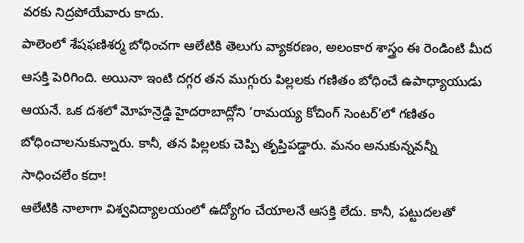వరకు నిద్రపోయేవారు కాదు.
పాలెంలో శేషఫణిశర్మ బోధించగా ఆలేటికి తెలుగు వ్యాకరణం, అలంకార శాస్త్రం ఈ రెండింటి మీద ఆసక్తి పెరిగింది. అయినా ఇంటి దగ్గర తన ముగ్గురు పిల్లలకు గణితం బోధించే ఉపాధ్యాయుడు ఆయనే. ఒక దశలో మోహన్రెడ్డి హైదరాబాద్లోని ‘రామయ్య కోచింగ్ సెంటర్’లో గణితం బోధించాలనుకున్నారు. కానీ, తన పిల్లలకు చెప్పి తృప్తిపడ్డారు. మనం అనుకున్నవన్నీ సాధించలేం కదా!
ఆలేటికి నాలాగా విశ్వవిద్యాలయంలో ఉద్యోగం చేయాలనే ఆసక్తి లేదు. కానీ, పట్టుదలతో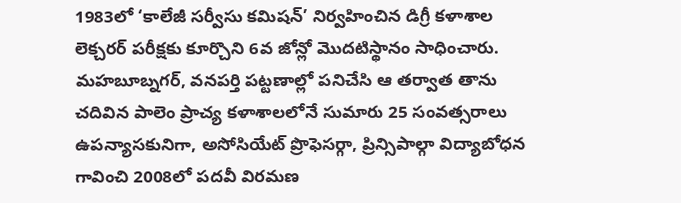1983లో ‘కాలేజీ సర్వీసు కమిషన్’ నిర్వహించిన డిగ్రీ కళాశాల లెక్చరర్ పరీక్షకు కూర్చొని 6వ జోన్లో మొదటిస్థానం సాధించారు. మహబూబ్నగర్, వనపర్తి పట్టణాల్లో పనిచేసి ఆ తర్వాత తాను చదివిన పాలెం ప్రాచ్య కళాశాలలోనే సుమారు 25 సంవత్సరాలు ఉపన్యాసకునిగా, అసోసియేట్ ప్రొఫెసర్గా, ప్రిన్సిపాల్గా విద్యాబోధన గావించి 2008లో పదవీ విరమణ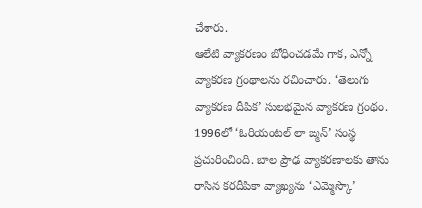చేశారు.
ఆలేటి వ్యాకరణం బోధించడమే గాక, ఎన్నో వ్యాకరణ గ్రంథాలను రచించారు. ‘తెలుగు వ్యాకరణ దీపిక’ సులభమైన వ్యాకరణ గ్రంథం. 1996లో ‘ఓరియంటల్ లా ఙ్మన్’ సంస్థ ప్రచురించింది. బాల ప్రౌఢ వ్యాకరణాలకు తాను రాసిన కరదీపికా వ్యాఖ్యను ‘ఎమ్మెస్కొ’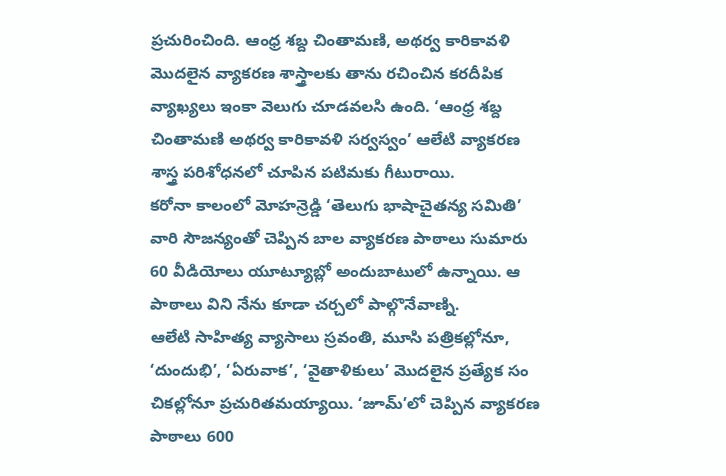ప్రచురించింది. ఆంధ్ర శబ్ద చింతామణి, అథర్వ కారికావళి మొదలైన వ్యాకరణ శాస్త్రాలకు తాను రచించిన కరదీపిక వ్యాఖ్యలు ఇంకా వెలుగు చూడవలసి ఉంది. ‘ఆంధ్ర శబ్ద చింతామణి అథర్వ కారికావళి సర్వస్వం’ ఆలేటి వ్యాకరణ శాస్త్ర పరిశోధనలో చూపిన పటిమకు గీటురాయి.
కరోనా కాలంలో మోహన్రెడ్డి ‘తెలుగు భాషాచైతన్య సమితి’ వారి సౌజన్యంతో చెప్పిన బాల వ్యాకరణ పాఠాలు సుమారు 60 వీడియోలు యూట్యూబ్లో అందుబాటులో ఉన్నాయి. ఆ పాఠాలు విని నేను కూడా చర్చలో పాల్గొనేవాణ్ని.
ఆలేటి సాహిత్య వ్యాసాలు స్రవంతి, మూసి పత్రికల్లోనూ, ‘దుందుభి’, ‘ఏరువాక’, ‘వైతాళికులు’ మొదలైన ప్రత్యేక సం చికల్లోనూ ప్రచురితమయ్యాయి. ‘జూమ్’లో చెప్పిన వ్యాకరణ పాఠాలు 600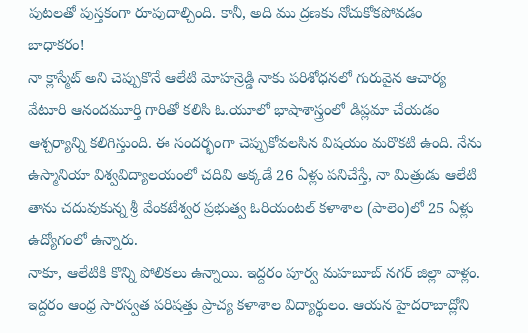పుటలతో పుస్తకంగా రూపుదాల్చింది. కానీ, అది ము ద్రణకు నోచుకోకపోవడం బాధాకరం!
నా క్లాస్మేట్ అని చెప్పుకొనే ఆలేటి మోహన్రెడ్డి నాకు పరిశోధనలో గురువైన ఆచార్య వేటూరి ఆనందమూర్తి గారితో కలిసి ఓ.యూలో భాషాశాస్త్రంలో డిప్లమా చేయడం ఆశ్చర్యాన్ని కలిగిస్తుంది. ఈ సందర్భంగా చెప్పుకోవలసిన విషయం మరొకటి ఉంది. నేను ఉస్మానియా విశ్వవిద్యాలయంలో చదివి అక్కడే 26 ఏళ్లు పనిచేస్తే, నా మిత్రుడు ఆలేటి తాను చదువుకున్న శ్రీ వేంకటేశ్వర ప్రభుత్వ ఓరియంటల్ కళాశాల (పాలెం)లో 25 ఏళ్లు ఉద్యోగంలో ఉన్నారు.
నాకూ, ఆలేటికి కొన్ని పోలికలు ఉన్నాయి. ఇద్దరం పూర్వ మహబూబ్ నగర్ జిల్లా వాళ్లం. ఇద్దరం ఆంధ్ర సారస్వత పరిషత్తు ప్రాచ్య కళాశాల విద్యార్థులం. ఆయన హైదరాబాద్లోని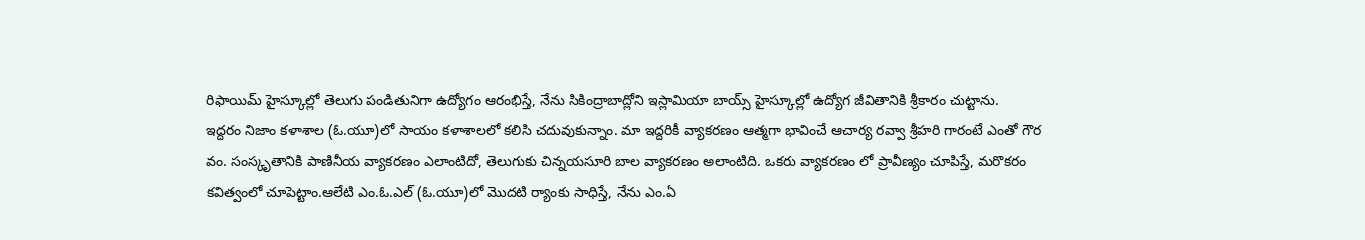రిఫాయిమ్ హైస్కూల్లో తెలుగు పండితునిగా ఉద్యోగం ఆరంభిస్తే, నేను సికింద్రాబాద్లోని ఇస్లామియా బాయ్స్ హైస్కూల్లో ఉద్యోగ జీవితానికి శ్రీకారం చుట్టాను.
ఇద్దరం నిజాం కళాశాల (ఓ.యూ)లో సాయం కళాశాలలో కలిసి చదువుకున్నాం. మా ఇద్దరికీ వ్యాకరణం ఆత్మగా భావించే ఆచార్య రవ్వా శ్రీహరి గారంటే ఎంతో గౌర వం. సంస్కృతానికి పాణినీయ వ్యాకరణం ఎలాంటిదో, తెలుగుకు చిన్నయసూరి బాల వ్యాకరణం అలాంటిది. ఒకరు వ్యాకరణం లో ప్రావీణ్యం చూపిస్తే, మరొకరం కవిత్వంలో చూపెట్టాం.ఆలేటి ఎం.ఓ.ఎల్ (ఓ.యూ)లో మొదటి ర్యాంకు సాధిస్తే, నేను ఎం.ఏ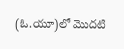(ఓ.యూ)లో మొదటి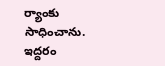ర్యాంకు సాధించాను.
ఇద్దరం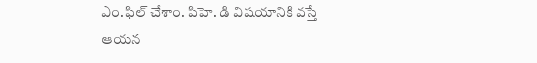ఎం.ఫిల్ చేశాం. పిహె. డి విషయానికి వస్తే ఆయన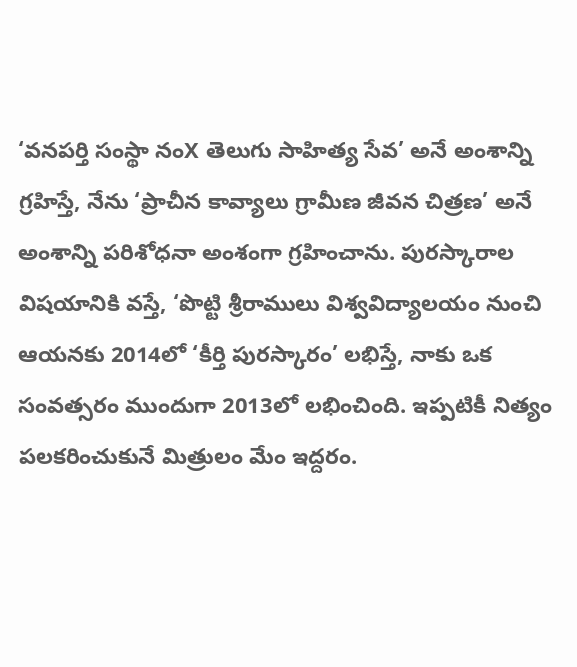‘వనపర్తి సంస్థా నంX తెలుగు సాహిత్య సేవ’ అనే అంశాన్ని గ్రహిస్తే, నేను ‘ప్రాచీన కావ్యాలు గ్రామీణ జీవన చిత్రణ’ అనే అంశాన్ని పరిశోధనా అంశంగా గ్రహించాను. పురస్కారాల విషయానికి వస్తే, ‘పొట్టి శ్రీరాములు విశ్వవిద్యాలయం నుంచి ఆయనకు 2014లో ‘కీర్తి పురస్కారం’ లభిస్తే, నాకు ఒక సంవత్సరం ముందుగా 2013లో లభించింది. ఇప్పటికీ నిత్యం పలకరించుకునే మిత్రులం మేం ఇద్దరం.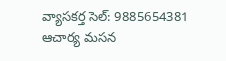వ్యాసకర్త సెల్: 9885654381
ఆచార్య మసన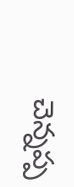చెన్నప్ప